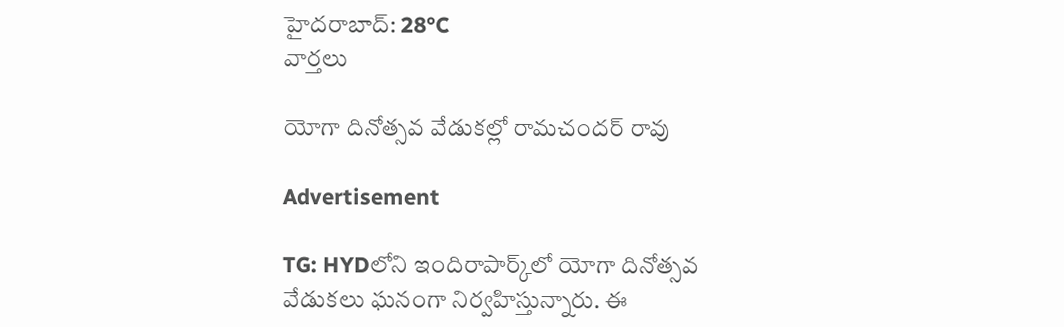హైదరాబాద్: 28°C
వార్తలు

యోగా దినోత్సవ వేడుకల్లో రామచందర్ రావు

Advertisement

TG: HYDలోని ఇందిరాపార్క్‌లో యోగా దినోత్సవ వేడుకలు ఘనంగా నిర్వహిస్తున్నారు. ఈ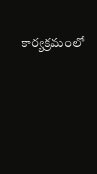కార్యక్రమంలో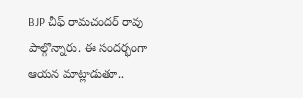BJP చీఫ్ రామచందర్ రావు పాల్గొన్నారు. ఈ సందర్భంగా ఆయన మాట్లాడుతూ..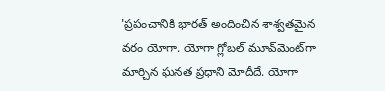'ప్రపంచానికి భారత్ అందించిన శాశ్వతమైన వరం యోగా. యోగా గ్లోబల్ మూవ్‌మెంట్‌గా మార్చిన ఘనత ప్రధాని మోదీదే. యోగా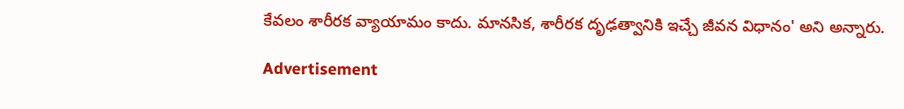కేవలం శారీరక వ్యాయామం కాదు. మానసిక, శారీరక దృఢత్వానికి ఇచ్చే జీవన విధానం' అని అన్నారు.

Advertisement